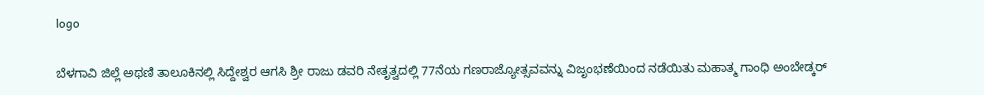logo

ಬೆಳಗಾವಿ ಜಿಲ್ಲೆ ಅಥಣಿ ತಾಲೂಕಿನಲ್ಲಿ ಸಿದ್ದೇಶ್ವರ ಆಗಸಿ ಶ್ರೀ ರಾಜು ಡವರಿ ನೇತೃತ್ವದಲ್ಲಿ 77ನೆಯ ಗಣರಾಜ್ಯೋತ್ಸವವನ್ನು ವಿಜೃಂಭಣೆಯಿಂದ ನಡೆಯಿತು ಮಹಾತ್ಮ ಗಾಂಧಿ ಅಂಬೇಡ್ಕರ್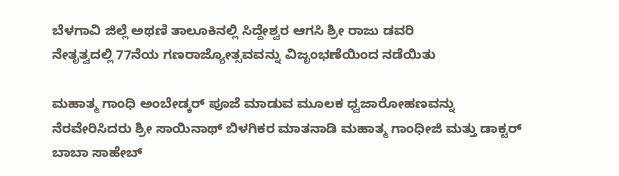ಬೆಳಗಾವಿ ಜಿಲ್ಲೆ ಅಥಣಿ ತಾಲೂಕಿನಲ್ಲಿ ಸಿದ್ದೇಶ್ವರ ಆಗಸಿ ಶ್ರೀ ರಾಜು ಡವರಿ
ನೇತೃತ್ವದಲ್ಲಿ 77ನೆಯ ಗಣರಾಜ್ಯೋತ್ಸವವನ್ನು ವಿಜೃಂಭಣೆಯಿಂದ ನಡೆಯಿತು

ಮಹಾತ್ಮ ಗಾಂಧಿ ಅಂಬೇಡ್ಕರ್ ಪೂಜೆ ಮಾಡುವ ಮೂಲಕ ಧ್ವಜಾರೋಹಣವನ್ನು ನೆರವೇರಿಸಿದರು ಶ್ರೀ ಸಾಯಿನಾಥ್ ಬಿಳಗಿಕರ ಮಾತನಾಡಿ ಮಹಾತ್ಮ ಗಾಂಧೀಜಿ ಮತ್ತು ಡಾಕ್ಟರ್ ಬಾಬಾ ಸಾಹೇಬ್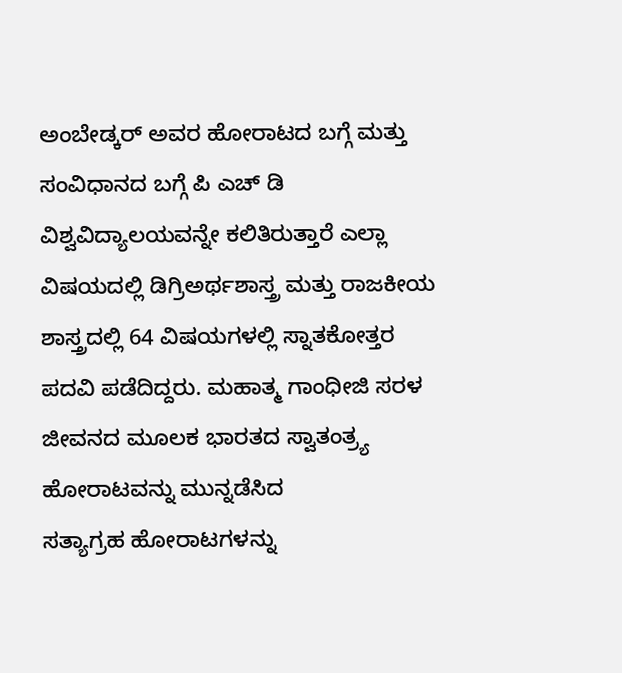ಅಂಬೇಡ್ಕರ್ ಅವರ ಹೋರಾಟದ ಬಗ್ಗೆ ಮತ್ತು ಸಂವಿಧಾನದ ಬಗ್ಗೆ ಪಿ ಎಚ್ ಡಿ ವಿಶ್ವವಿದ್ಯಾಲಯವನ್ನೇ ಕಲಿತಿರುತ್ತಾರೆ ಎಲ್ಲಾ ವಿಷಯದಲ್ಲಿ ಡಿಗ್ರಿಅರ್ಥಶಾಸ್ತ್ರ ಮತ್ತು ರಾಜಕೀಯ ಶಾಸ್ತ್ರದಲ್ಲಿ 64 ವಿಷಯಗಳಲ್ಲಿ ಸ್ನಾತಕೋತ್ತರ ಪದವಿ ಪಡೆದಿದ್ದರು. ಮಹಾತ್ಮ ಗಾಂಧೀಜಿ ಸರಳ ಜೀವನದ ಮೂಲಕ ಭಾರತದ ಸ್ವಾತಂತ್ರ್ಯ ಹೋರಾಟವನ್ನು ಮುನ್ನಡೆಸಿದ
ಸತ್ಯಾಗ್ರಹ ಹೋರಾಟಗಳನ್ನು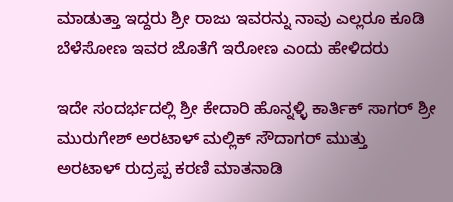ಮಾಡುತ್ತಾ ಇದ್ದರು ಶ್ರೀ ರಾಜು ಇವರನ್ನು ನಾವು ಎಲ್ಲರೂ ಕೂಡಿ ಬೆಳೆಸೋಣ ಇವರ ಜೊತೆಗೆ ಇರೋಣ ಎಂದು ಹೇಳಿದರು

ಇದೇ ಸಂದರ್ಭದಲ್ಲಿ ಶ್ರೀ ಕೇದಾರಿ ಹೊನ್ನಳ್ಳಿ ಕಾರ್ತಿಕ್ ಸಾಗರ್ ಶ್ರೀ ಮುರುಗೇಶ್ ಅರಟಾಳ್ ಮಲ್ಲಿಕ್ ಸೌದಾಗರ್ ಮುತ್ತು
ಅರಟಾಳ್ ರುದ್ರಪ್ಪ ಕರಣಿ ಮಾತನಾಡಿ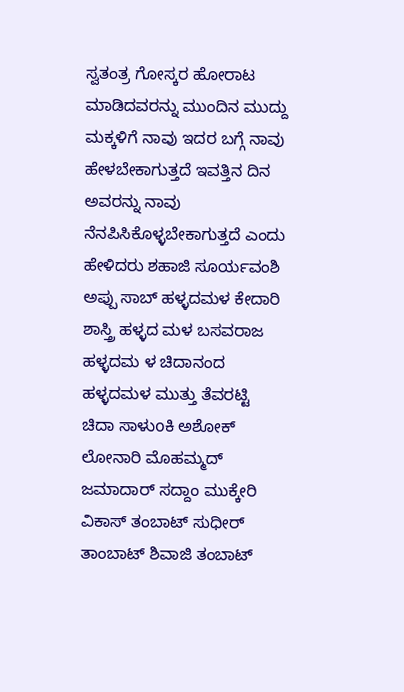ಸ್ವತಂತ್ರ ಗೋಸ್ಕರ ಹೋರಾಟ ಮಾಡಿದವರನ್ನು ಮುಂದಿನ ಮುದ್ದು ಮಕ್ಕಳಿಗೆ ನಾವು ಇದರ ಬಗ್ಗೆ ನಾವು ಹೇಳಬೇಕಾಗುತ್ತದೆ ಇವತ್ತಿನ ದಿನ ಅವರನ್ನು ನಾವು ನೆನಪಿಸಿಕೊಳ್ಳಬೇಕಾಗುತ್ತದೆ ಎಂದು ಹೇಳಿದರು ಶಹಾಜಿ ಸೂರ್ಯವಂಶಿ ಅಪ್ಪು ಸಾಬ್ ಹಳ್ಳದಮಳ ಕೇದಾರಿ ಶಾಸ್ತ್ರಿ ಹಳ್ಳದ ಮಳ ಬಸವರಾಜ ಹಳ್ಳದಮ ಳ ಚಿದಾನಂದ ಹಳ್ಳದಮಳ ಮುತ್ತು ತೆವರಟ್ಟಿ ಚಿದಾ ಸಾಳುoಕಿ ಅಶೋಕ್ ಲೋನಾರಿ ಮೊಹಮ್ಮದ್ ಜಮಾದಾರ್ ಸದ್ದಾಂ ಮುಕ್ಕೇರಿ ವಿಕಾಸ್ ತಂಬಾಟ್ ಸುಧೀರ್ ತಾಂಬಾಟ್ ಶಿವಾಜಿ ತಂಬಾಟ್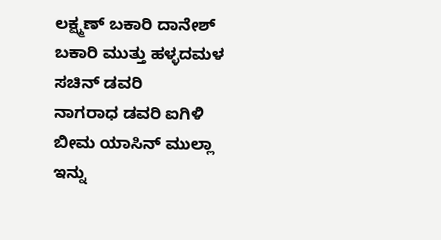ಲಕ್ಷ್ಮಣ್ ಬಕಾರಿ ದಾನೇಶ್ ಬಕಾರಿ ಮುತ್ತು ಹಳ್ಳದಮಳ ಸಚಿನ್ ಡವರಿ
ನಾಗರಾಧ ಡವರಿ ಐಗಿಳಿ ಬೀಮ ಯಾಸಿನ್ ಮುಲ್ಲಾ ಇನ್ನು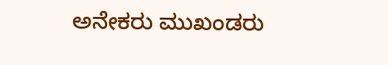ಅನೇಕರು ಮುಖಂಡರು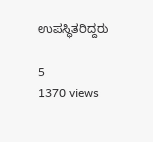ಉಪಸ್ಥಿತರಿದ್ದರು

5
1370 views